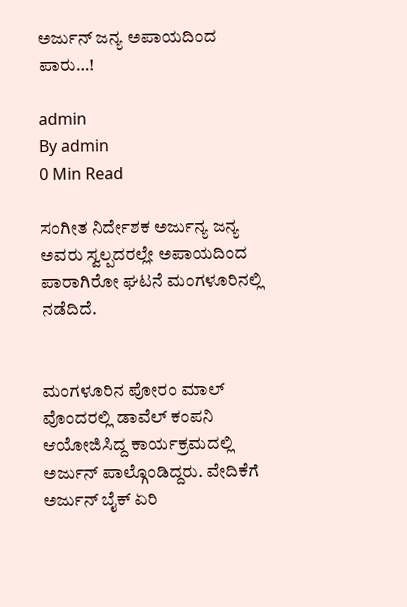ಅರ್ಜುನ್ ಜನ್ಯ ಅಪಾಯದಿಂದ ಪಾರು…!

admin
By admin
0 Min Read

ಸಂಗೀತ ನಿರ್ದೇಶಕ ಅರ್ಜುನ್ಯ ಜನ್ಯ ಅವರು ಸ್ವಲ್ಪದರಲ್ಲೇ ಅಪಾಯದಿಂದ ಪಾರಾಗಿರೋ ಘಟನೆ ಮಂಗಳೂರಿನಲ್ಲಿ ನಡೆದಿದೆ.


ಮಂಗಳೂರಿನ ಪೋರಂ ಮಾಲ್ ವೊಂದರಲ್ಲಿ ಡಾವೆಲ್ ಕಂಪನಿ ಆಯೋಜಿಸಿದ್ದ ಕಾರ್ಯಕ್ರಮದಲ್ಲಿ ಅರ್ಜುನ್ ಪಾಲ್ಗೊಂಡಿದ್ದರು. ವೇದಿಕೆಗೆ ಅರ್ಜುನ್ ಬೈಕ್ ಏರಿ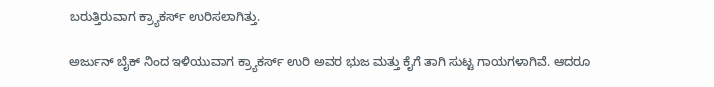ಬರುತ್ತಿರುವಾಗ ಕ್ರ್ಯಾಕರ್ಸ್ ಉರಿಸಲಾಗಿತ್ತು.

ಅರ್ಜುನ್ ಬೈಕ್ ನಿಂದ ಇಳಿಯುವಾಗ ಕ್ರ್ಯಾಕರ್ಸ್ ಉರಿ ಅವರ ಭುಜ ಮತ್ತು ಕೈಗೆ ತಾಗಿ ಸುಟ್ಟ ಗಾಯಗಳಾಗಿವೆ. ಆದರೂ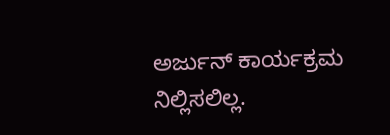ಅರ್ಜುನ್ ಕಾರ್ಯಕ್ರಮ ನಿಲ್ಲಿಸಲಿಲ್ಲ.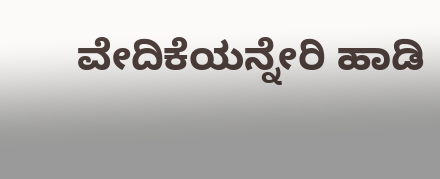ವೇದಿಕೆಯನ್ನೇರಿ ಹಾಡಿ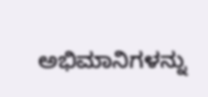ಅಭಿಮಾನಿಗಳನ್ನು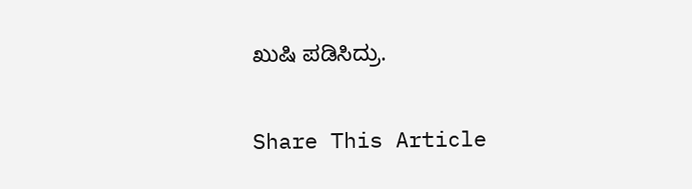ಖುಷಿ ಪಡಿಸಿದ್ರು.

Share This Article